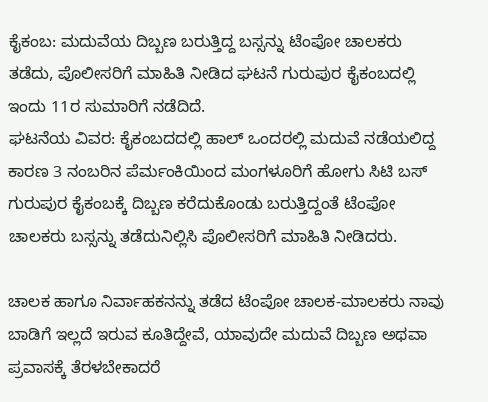ಕೈಕಂಬ: ಮದುವೆಯ ದಿಬ್ಬಣ ಬರುತ್ತಿದ್ದ ಬಸ್ಸನ್ನು ಟೆಂಪೋ ಚಾಲಕರು ತಡೆದು, ಪೊಲೀಸರಿಗೆ ಮಾಹಿತಿ ನೀಡಿದ ಘಟನೆ ಗುರುಪುರ ಕೈಕಂಬದಲ್ಲಿ ಇಂದು 11ರ ಸುಮಾರಿಗೆ ನಡೆದಿದೆ.
ಘಟನೆಯ ವಿವರ: ಕೈಕಂಬದದಲ್ಲಿ ಹಾಲ್ ಒಂದರಲ್ಲಿ ಮದುವೆ ನಡೆಯಲಿದ್ದ ಕಾರಣ 3 ನಂಬರಿನ ಪೆರ್ಮಂಕಿಯಿಂದ ಮಂಗಳೂರಿಗೆ ಹೋಗು ಸಿಟಿ ಬಸ್ ಗುರುಪುರ ಕೈಕಂಬಕ್ಕೆ ದಿಬ್ಬಣ ಕರೆದುಕೊಂಡು ಬರುತ್ತಿದ್ದಂತೆ ಟೆಂಪೋ ಚಾಲಕರು ಬಸ್ಸನ್ನು ತಡೆದುನಿಲ್ಲಿಸಿ ಪೊಲೀಸರಿಗೆ ಮಾಹಿತಿ ನೀಡಿದರು.

ಚಾಲಕ ಹಾಗೂ ನಿರ್ವಾಹಕನನ್ನು ತಡೆದ ಟೆಂಪೋ ಚಾಲಕ-ಮಾಲಕರು ನಾವು ಬಾಡಿಗೆ ಇಲ್ಲದೆ ಇರುವ ಕೂತಿದ್ದೇವೆ, ಯಾವುದೇ ಮದುವೆ ದಿಬ್ಬಣ ಅಥವಾ ಪ್ರವಾಸಕ್ಕೆ ತೆರಳಬೇಕಾದರೆ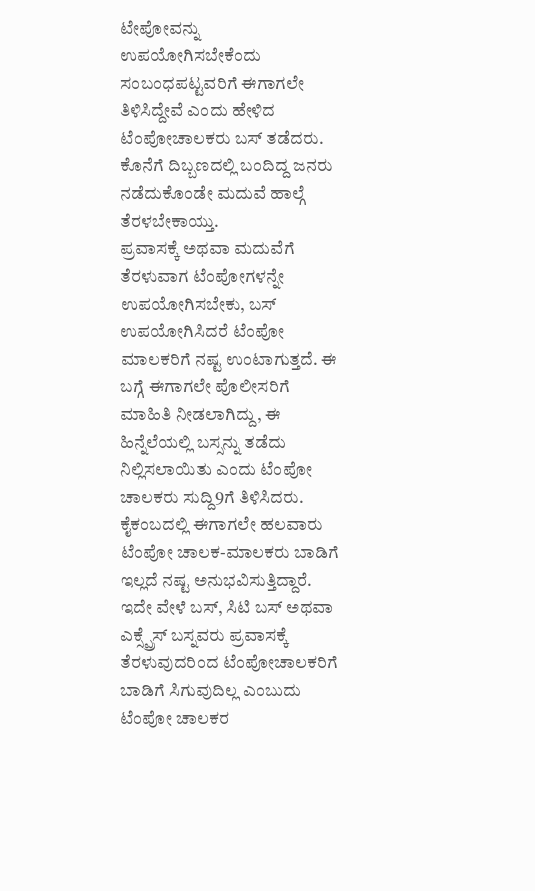ಟೇಪೋವನ್ನು ಉಪಯೋಗಿಸಬೇಕೆಂದು ಸಂಬಂಧಪಟ್ಟವರಿಗೆ ಈಗಾಗಲೇ ತಿಳಿಸಿದ್ದೇವೆ ಎಂದು ಹೇಳಿದ ಟೆಂಪೋಚಾಲಕರು ಬಸ್ ತಡೆದರು. ಕೊನೆಗೆ ದಿಬ್ಬಣದಲ್ಲಿ ಬಂದಿದ್ದ ಜನರು ನಡೆದುಕೊಂಡೇ ಮದುವೆ ಹಾಲ್ಗೆ ತೆರಳಬೇಕಾಯ್ತು.
ಪ್ರವಾಸಕ್ಕೆ ಅಥವಾ ಮದುವೆಗೆ ತೆರಳುವಾಗ ಟೆಂಪೋಗಳನ್ನೇ ಉಪಯೋಗಿಸಬೇಕು, ಬಸ್ ಉಪಯೋಗಿಸಿದರೆ ಟೆಂಪೋ ಮಾಲಕರಿಗೆ ನಷ್ಟ ಉಂಟಾಗುತ್ತದೆ. ಈ ಬಗ್ಗೆ ಈಗಾಗಲೇ ಪೊಲೀಸರಿಗೆ ಮಾಹಿತಿ ನೀಡಲಾಗಿದ್ದು, ಈ ಹಿನ್ನೆಲೆಯಲ್ಲಿ ಬಸ್ಸನ್ನು ತಡೆದು ನಿಲ್ಲಿಸಲಾಯಿತು ಎಂದು ಟೆಂಪೋ ಚಾಲಕರು ಸುದ್ದಿ9ಗೆ ತಿಳಿಸಿದರು.
ಕೈಕಂಬದಲ್ಲಿ ಈಗಾಗಲೇ ಹಲವಾರು ಟೆಂಪೋ ಚಾಲಕ-ಮಾಲಕರು ಬಾಡಿಗೆ ಇಲ್ಲದೆ ನಷ್ಟ ಅನುಭವಿಸುತ್ತಿದ್ದಾರೆ. ಇದೇ ವೇಳೆ ಬಸ್, ಸಿಟಿ ಬಸ್ ಅಥವಾ ಎಕ್ಸ್ಪ್ರೆಸ್ ಬಸ್ನವರು ಪ್ರವಾಸಕ್ಕೆ ತೆರಳುವುದರಿಂದ ಟೆಂಪೋಚಾಲಕರಿಗೆ ಬಾಡಿಗೆ ಸಿಗುವುದಿಲ್ಲ ಎಂಬುದು ಟೆಂಪೋ ಚಾಲಕರ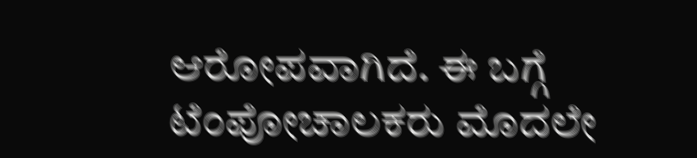ಆರೋಪವಾಗಿದೆ. ಈ ಬಗ್ಗೆ ಟೆಂಪೋಚಾಲಕರು ಮೊದಲೇ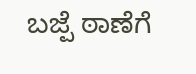ಬಜ್ಪೆ ಠಾಣೆಗೆ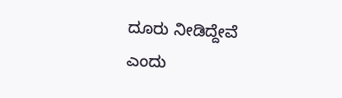ದೂರು ನೀಡಿದ್ದೇವೆ ಎಂದು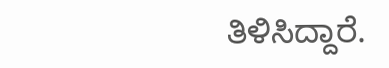ತಿಳಿಸಿದ್ದಾರೆ.